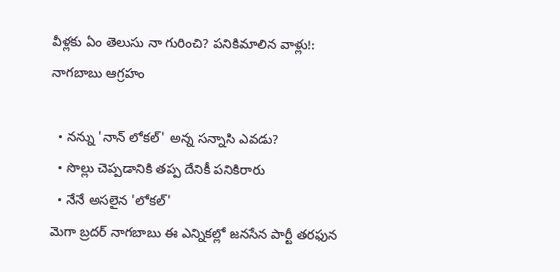వీళ్లకు ఏం తెలుసు నా గురించి? పనికిమాలిన వాళ్లు!: నాగబాబు ఆగ్రహం

  • నన్ను 'నాన్ లోకల్' అన్న సన్నాసి ఎవడు?
  • సొల్లు చెప్పడానికి తప్ప దేనికీ పనికిరారు
  • నేనే అసలైన 'లోకల్'
మెగా బ్రదర్ నాగబాబు ఈ ఎన్నికల్లో జనసేన పార్టీ తరఫున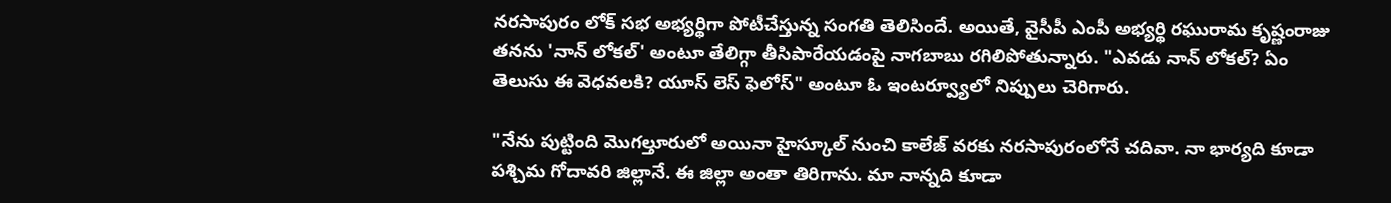నరసాపురం లోక్ సభ అభ్యర్థిగా పోటీచేస్తున్న సంగతి తెలిసిందే. అయితే, వైసీపీ ఎంపీ అభ్యర్థి రఘురామ కృష్ణంరాజు తనను 'నాన్ లోకల్' అంటూ తేలిగ్గా తీసిపారేయడంపై నాగబాబు రగిలిపోతున్నారు. "ఎవడు నాన్ లోకల్? ఏం తెలుసు ఈ వెధవలకి? యూస్ లెస్ ఫెలోస్" అంటూ ఓ ఇంటర్వ్యూలో నిప్పులు చెరిగారు.

"నేను పుట్టింది మొగల్తూరులో అయినా హైస్కూల్ నుంచి కాలేజ్ వరకు నరసాపురంలోనే చదివా. నా భార్యది కూడా పశ్చిమ గోదావరి జిల్లానే. ఈ జిల్లా అంతా తిరిగాను. మా నాన్నది కూడా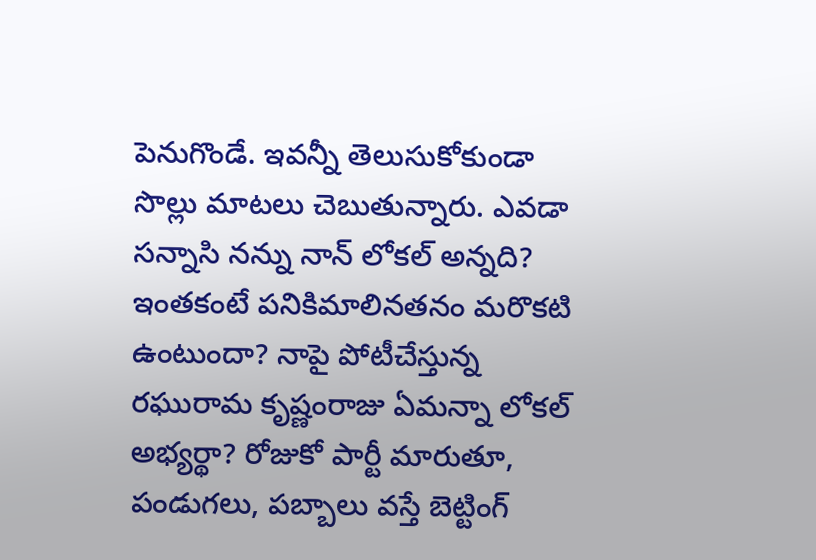పెనుగొండే. ఇవన్నీ తెలుసుకోకుండా సొల్లు మాటలు చెబుతున్నారు. ఎవడా సన్నాసి నన్ను నాన్ లోకల్ అన్నది? ఇంతకంటే పనికిమాలినతనం మరొకటి ఉంటుందా? నాపై పోటీచేస్తున్న రఘురామ కృష్ణంరాజు ఏమన్నా లోకల్ అభ్యర్థా? రోజుకో పార్టీ మారుతూ, పండుగలు, పబ్బాలు వస్తే బెట్టింగ్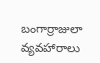బంగార్రాజులా వ్యవహారాలు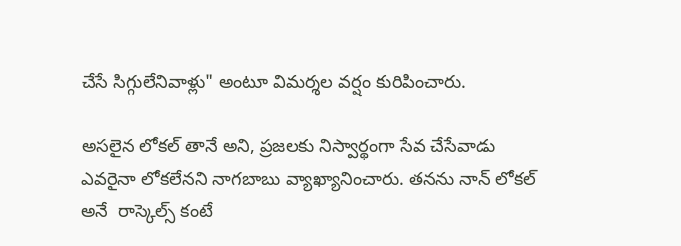చేసే సిగ్గులేనివాళ్లు" అంటూ విమర్శల వర్షం కురిపించారు.

అసలైన లోకల్ తానే అని, ప్రజలకు నిస్వార్థంగా సేవ చేసేవాడు ఎవరైనా లోకలేనని నాగబాబు వ్యాఖ్యానించారు. తనను నాన్ లోకల్ అనే  రాస్కెల్స్ కంటే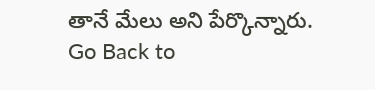తానే మేలు అని పేర్కొన్నారు.
Go Back to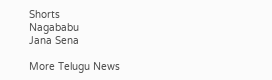Shorts
Nagababu
Jana Sena

More Telugu News